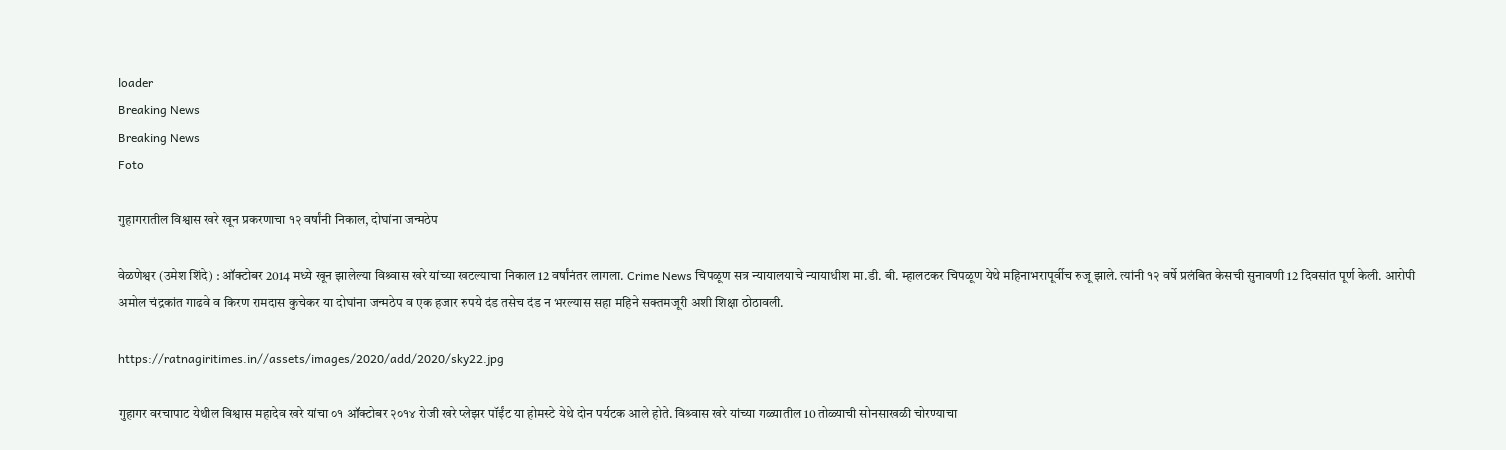loader
Breaking News
Breaking News
Foto

गुहागरातील विश्वास खरे खून प्रकरणाचा १२ वर्षांनी निकाल, दोघांना जन्मठेप

वेळणेश्वर (उमेश शिंदे) : ऑक्टोबर 2014 मध्ये खून झालेल्या विश्र्वास खरे यांच्या खटल्याचा निकाल 12 वर्षांनंतर लागला. Crime News चिपळूण सत्र न्यायालयाचे न्यायाधीश मा.डी. बी. म्हालटकर चिपळूण येथे महिनाभरापूर्वीच रुजू झाले. त्यांनी १२ वर्षे प्रलंबित केसची सुनावणी 12 दिवसांत पूर्ण केली. आरोपी अमोल चंद्रकांत गाढवे व किरण रामदास कुचेकर या दोघांना जन्मठेप व एक हजार रुपये दंड तसेच दंड न भरल्यास सहा महिने सक्तमजूरी अशी शिक्षा ठोठावली.

https://ratnagiritimes.in//assets/images/2020/add/2020/sky22.jpg

गुहागर वरचापाट येथील विश्वास महादेव खरे यांचा ०१ ऑक्टोबर २०१४ रोजी खरे प्लेझर पॉईंट या होमस्टे येथे दोन पर्यटक आले होते. विश्र्वास खरे यांच्या गळ्यातील 10 तोळ्याची सोनसाखळी चोरण्याचा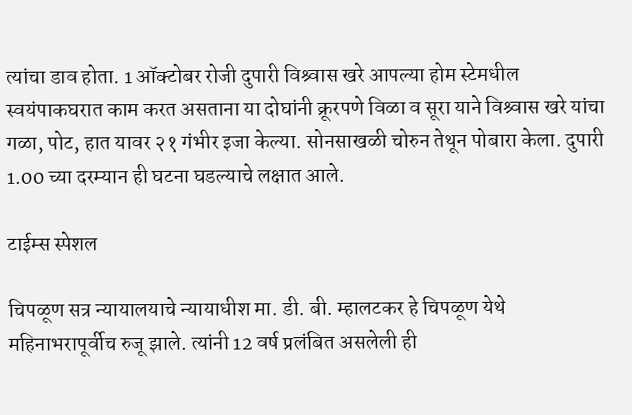त्यांचा डाव होता. 1 ऑक्टोबर रोजी दुपारी विश्र्वास खरे आपल्या होम स्टेमधील स्वयंपाकघरात काम करत असताना या दोघांनी क्रूरपणे विळा व सूरा याने विश्र्वास खरे यांचा गळा, पोट, हात यावर २१ गंभीर इजा केल्या. सोनसाखळी चोरुन तेथून पोबारा केला. दुपारी 1.00 च्या दरम्यान ही घटना घडल्याचे लक्षात आले.

टाईम्स स्पेशल

चिपळूण सत्र न्यायालयाचे न्यायाधीश मा. डी. बी. म्हालटकर हे चिपळूण येथे महिनाभरापूर्वीच रुजू झाले. त्यांनी 12 वर्ष प्रलंबित असलेली ही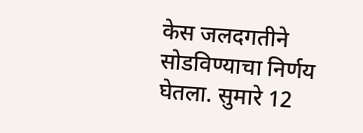केस जलदगतीने सोडविण्याचा निर्णय घेतला. सुमारे 12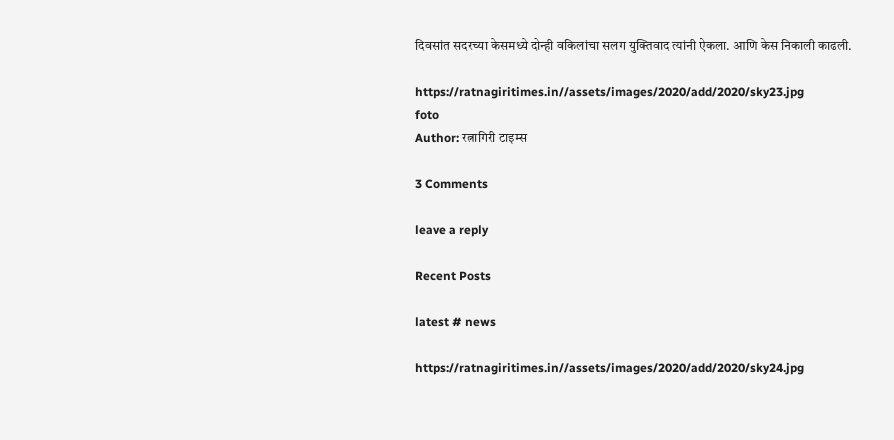दिवसांत सदरच्या केसमध्ये दोन्ही वकिलांचा सलग युक्तिवाद त्यांनी ऐकला. आणि केस निकाली काढली.

https://ratnagiritimes.in//assets/images/2020/add/2020/sky23.jpg
foto
Author: रत्नागिरी टाइम्स

3 Comments

leave a reply

Recent Posts

latest # news

https://ratnagiritimes.in//assets/images/2020/add/2020/sky24.jpg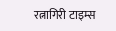रत्नागिरी टाइम्स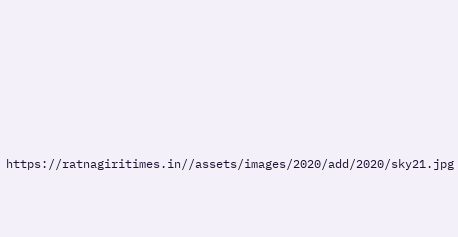https://ratnagiritimes.in//assets/images/2020/add/2020/sky21.jpg